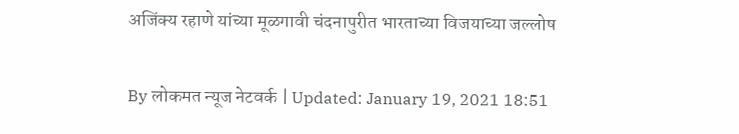अजिंक्य रहाणे यांच्या मूळगावी चंदनापुरीत भारताच्या विजयाच्या जल्लोष

By लोकमत न्यूज नेटवर्क | Updated: January 19, 2021 18:51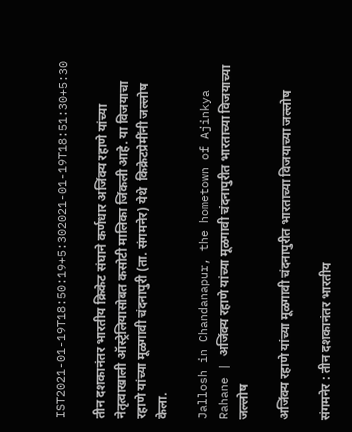IST2021-01-19T18:50:19+5:302021-01-19T18:51:30+5:30

तीन दशकानंतर भारतीय क्रिकेट संघाने कर्णधार अजिंक्य रहाणे यांच्या नेतृत्वाखाली ऑस्ट्रेलियासोबत कसोटी मालिका जिंकली आहे. या विजयाचा रहाणे यांच्या मूळगावी चंदनापुरी (ता. संगमनेर) येथे  किक्रेटप्रेमींनी जल्लोष केला.

Jallosh in Chandanapur, the hometown of Ajinkya Rahane | अजिंक्य रहाणे यांच्या मूळगावी चंदनापुरीत भारताच्या विजयाच्या जल्लोष

अजिंक्य रहाणे यांच्या मूळगावी चंदनापुरीत भारताच्या विजयाच्या जल्लोष

संगमनेर : तीन दशकानंतर भारतीय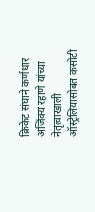क्रिकेट संघाने कर्णधार अजिंक्य रहाणे यांच्या नेतृत्वाखाली ऑस्ट्रेलियासोबत कसोटी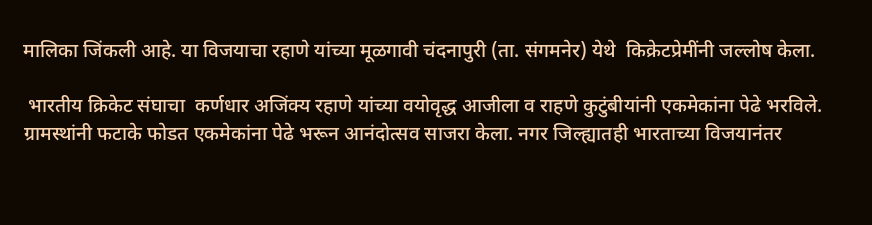मालिका जिंकली आहे. या विजयाचा रहाणे यांच्या मूळगावी चंदनापुरी (ता. संगमनेर) येथे  किक्रेटप्रेमींनी जल्लोष केला.

 भारतीय क्रिकेट संघाचा  कर्णधार अजिंक्य रहाणे यांच्या वयोवृद्ध आजीला व राहणे कुटुंबीयांनी एकमेकांना पेढे भरविले. ग्रामस्थांनी फटाके फोडत एकमेकांना पेढे भरून आनंदोत्सव साजरा केला. नगर जिल्ह्यातही भारताच्या विजयानंतर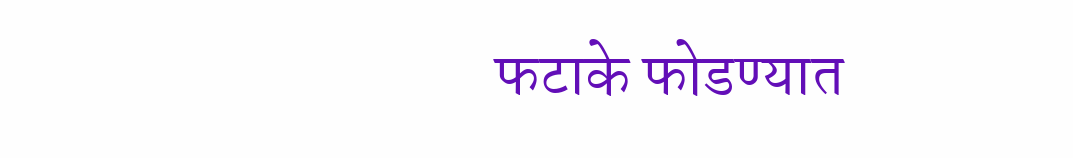फटाके फोडण्यात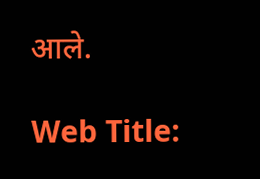आले.

Web Title: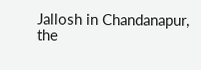Jallosh in Chandanapur, the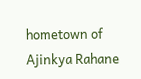hometown of Ajinkya Rahane